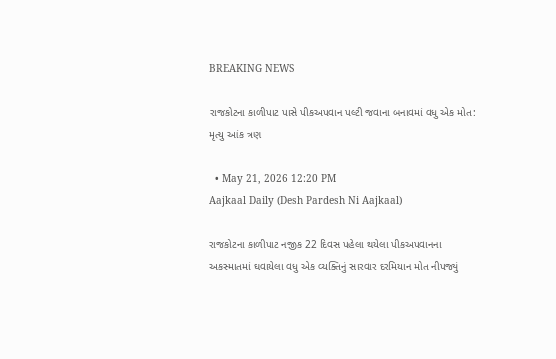BREAKING NEWS

રાજકોટના કાળીપાટ પાસે પીકઅપવાન પલ્ટી જવાના બનાવમાં વધુ એક મોત: મૃત્યુ આંક ત્રણ

  • May 21, 2026 12:20 PM
Aajkaal Daily (Desh Pardesh Ni Aajkaal)

રાજકોટના કાળીપાટ નજીક 22 દિવસ પહેલા થયેલા પીકઅપવાનના અકસ્માતમાં ઘવાયેલા વધુ એક વ્યક્તિનું સારવાર દરમિયાન મોત નીપજ્યું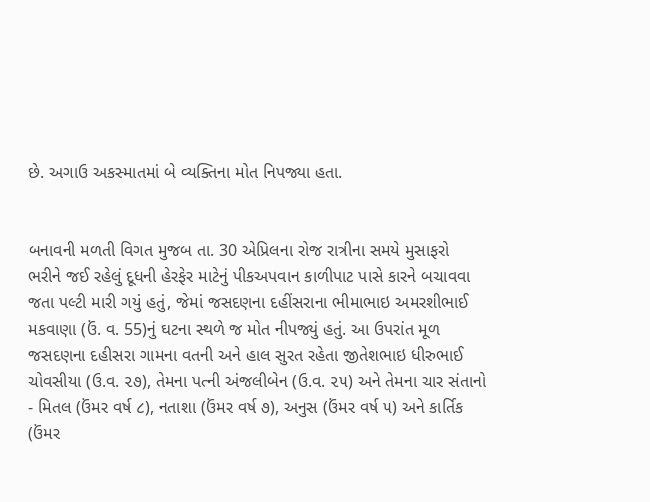છે. અગાઉ અકસ્માતમાં બે વ્યક્તિના મોત નિપજ્યા હતા.


બનાવની મળતી વિગત મુજબ તા. 30 એપ્રિલના રોજ રાત્રીના સમયે મુસાફરો ભરીને જઈ રહેલું દૂધની હેરફેર માટેનું પીકઅપવાન કાળીપાટ પાસે કારને બચાવવા જતા પલ્ટી મારી ગયું હતું, જેમાં જસદણના દહીંસરાના ભીમાભાઇ અમરશીભાઈ મકવાણા (ઉં. વ. 55)નું ઘટના સ્થળે જ મોત નીપજ્યું હતું. આ ઉપરાંત મૂળ જસદણના દહીસરા ગામના વતની અને હાલ સુરત રહેતા જીતેશભાઇ ધીરુભાઈ ચોવસીયા (ઉ.વ. ૨૭), તેમના પત્ની અંજલીબેન (ઉ.વ. ૨૫) અને તેમના ચાર સંતાનો - મિતલ (ઉંમર વર્ષ ૮), નતાશા (ઉંમર વર્ષ ૭), અનુસ (ઉંમર વર્ષ ૫) અને કાર્તિક (ઉંમર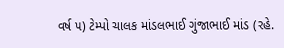વર્ષ ૫) ટેમ્પો ચાલક માંડલભાઈ ગુંજાભાઈ માંડ (રહે.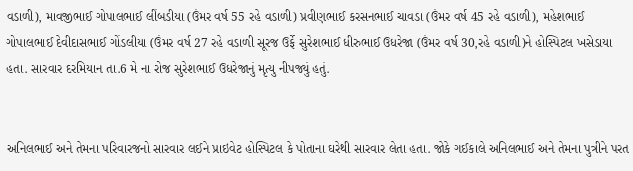વડાળી), માવજીભાઈ ગોપાલભાઈ લીંબડીયા (ઉંમર વર્ષ 55 રહે વડાળી) પ્રવીણભાઈ કરસનભાઈ ચાવડા (ઉંમર વર્ષ 45 રહે વડાળી), મહેશભાઈ ગોપાલભાઈ દેવીદાસભાઈ ગોંડલીયા (ઉંમર વર્ષ 27 રહે વડાળી સૂરજ ઉર્ફે સુરેશભાઈ ધીરુભાઈ ઉધરેજા (ઉંમર વર્ષ 30,રહે વડાળી)ને હોસ્પિટલ ખસેડાયા હતા. સારવાર દરમિયાન તા.6 મે ના રોજ સુરેશભાઈ ઉધરેજાનું મૃત્યુ નીપજ્યું હતું.


અનિલભાઈ અને તેમના પરિવારજનો સારવાર લઈને પ્રાઇવેટ હોસ્પિટલ કે પોતાના ઘરેથી સારવાર લેતા હતા. જોકે ગઈકાલે અનિલભાઈ અને તેમના પુત્રીને પરત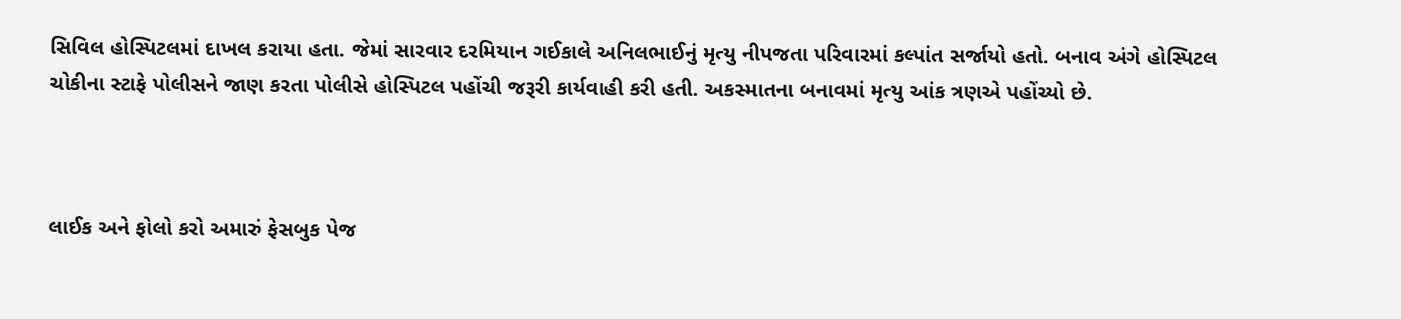સિવિલ હોસ્પિટલમાં દાખલ કરાયા હતા. જેમાં સારવાર દરમિયાન ગઈકાલે અનિલભાઈનું મૃત્યુ નીપજતા પરિવારમાં કલ્પાંત સર્જાયો હતો. બનાવ અંગે હોસ્પિટલ ચોકીના સ્ટાફે પોલીસને જાણ કરતા પોલીસે હોસ્પિટલ પહોંચી જરૂરી કાર્યવાહી કરી હતી. અકસ્માતના બનાવમાં મૃત્યુ આંક ત્રણએ પહોંચ્યો છે.



લાઈક અને ફોલો કરો અમારું ફેસબુક પેજ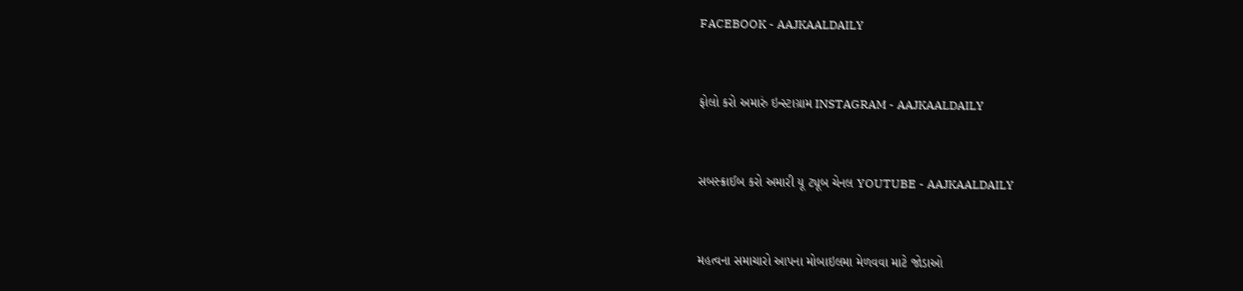FACEBOOK - AAJKAALDAILY


ફોલો કરો અમારું ઇન્સ્ટાગ્રામ INSTAGRAM - AAJKAALDAILY


સબસ્ક્રાઈબ કરો અમારી યૂ ટ્યૂબ ચેનલ YOUTUBE - AAJKAALDAILY


મહત્વના સમાચારો આપના મોબાઇલમા મેળવવા માટે જોડાઓ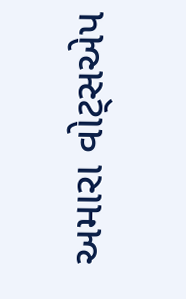અમારા વોટ્સએપ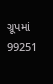ગ્રૂપમાં  99251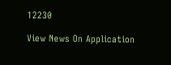12230

View News On Application